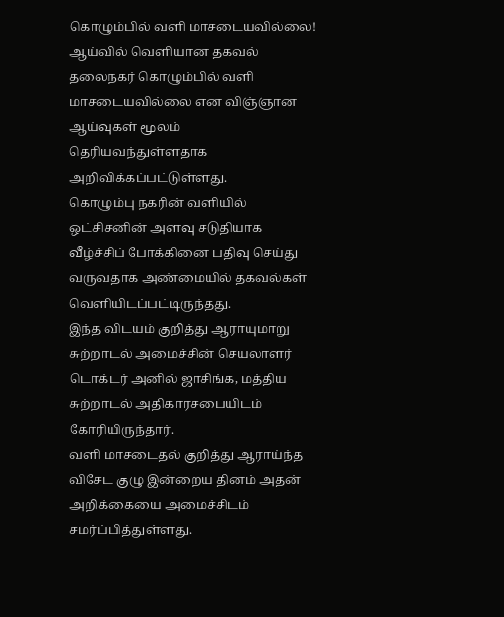கொழும்பில் வளி மாசடையவில்லை! ஆய்வில் வெளியான தகவல்
தலைநகர் கொழும்பில் வளி மாசடையவில்லை என விஞ்ஞான ஆய்வுகள் மூலம் தெரியவந்துள்ளதாக அறிவிக்கப்பட்டுள்ளது.
கொழும்பு நகரின் வளியில் ஒட்சிசனின் அளவு சடுதியாக வீழ்ச்சிப் போக்கினை பதிவு செய்து வருவதாக அண்மையில் தகவல்கள் வெளியிடப்பட்டிருந்தது.
இந்த விடயம் குறித்து ஆராயுமாறு சுற்றாடல் அமைச்சின் செயலாளர் டொக்டர் அனில் ஜாசிங்க, மத்திய சுற்றாடல் அதிகாரசபையிடம் கோரியிருந்தார்.
வளி மாசடைதல் குறித்து ஆராய்ந்த விசேட குழு இன்றைய தினம் அதன் அறிக்கையை அமைச்சிடம் சமர்ப்பித்துள்ளது.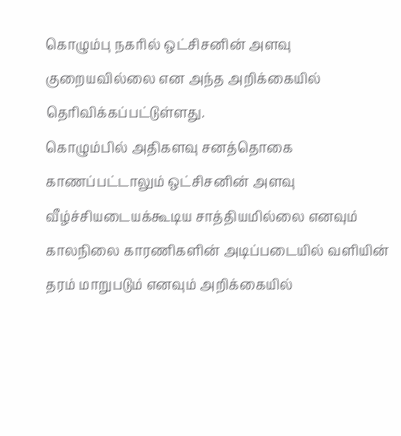கொழும்பு நகரில் ஒட்சிசனின் அளவு குறையவில்லை என அந்த அறிக்கையில் தெரிவிக்கப்பட்டுள்ளது.
கொழும்பில் அதிகளவு சனத்தொகை காணப்பட்டாலும் ஒட்சிசனின் அளவு வீழ்ச்சியடையக்கூடிய சாத்தியமில்லை எனவும் காலநிலை காரணிகளின் அடிப்படையில் வளியின் தரம் மாறுபடும் எனவும் அறிக்கையில்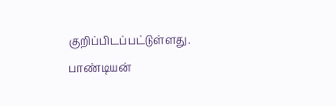குறிப்பிடப்பட்டுள்ளது.
பாண்டியன்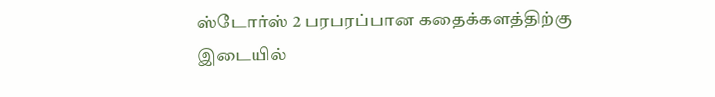ஸ்டோர்ஸ் 2 பரபரப்பான கதைக்களத்திற்கு இடையில்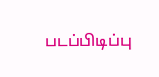படப்பிடிப்பு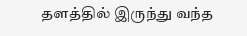தளத்தில் இருந்து வந்த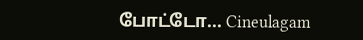போட்டோ... Cineulagam